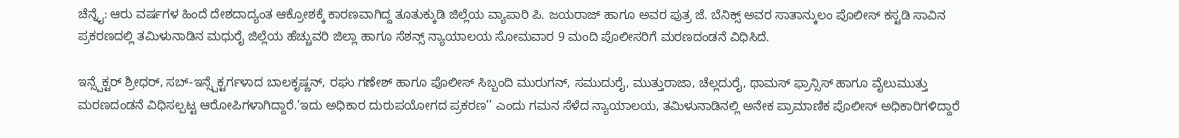ಚೆನ್ನೈ: ಆರು ವರ್ಷಗಳ ಹಿಂದೆ ದೇಶದಾದ್ಯಂತ ಆಕ್ರೋಶಕ್ಕೆ ಕಾರಣವಾಗಿದ್ದ ತೂತುಕ್ಕುಡಿ ಜಿಲ್ಲೆಯ ವ್ಯಾಪಾರಿ ಪಿ. ಜಯರಾಜ್ ಹಾಗೂ ಅವರ ಪುತ್ರ ಜೆ. ಬೆನಿಕ್ಸ್ ಅವರ ಸಾತಾನ್ಕುಲಂ ಪೊಲೀಸ್ ಕಸ್ಟಡಿ ಸಾವಿನ ಪ್ರಕರಣದಲ್ಲಿ ತಮಿಳುನಾಡಿನ ಮಧುರೈ ಜಿಲ್ಲೆಯ ಹೆಚ್ಚುವರಿ ಜಿಲ್ಲಾ ಹಾಗೂ ಸೆಶನ್ಸ್ ನ್ಯಾಯಾಲಯ ಸೋಮವಾರ 9 ಮಂದಿ ಪೊಲೀಸರಿಗೆ ಮರಣದಂಡನೆ ವಿಧಿಸಿದೆ.

ಇನ್ಸ್ಪೆಕ್ಟರ್ ಶ್ರೀಧರ್, ಸಬ್-ಇನ್ಸ್ಪೆಕ್ಟರ್ಗಳಾದ ಬಾಲಕೃಷ್ಣನ್, ರಘು ಗಣೇಶ್ ಹಾಗೂ ಪೊಲೀಸ್ ಸಿಬ್ಬಂದಿ ಮುರುಗನ್, ಸಮುದುರೈ, ಮುತ್ತುರಾಜಾ, ಚೆಲ್ಲದುರೈ, ಥಾಮಸ್ ಫ್ರಾನ್ಸಿಸ್ ಹಾಗೂ ವೈಲುಮುತ್ತು ಮರಣದಂಡನೆ ವಿಧಿಸಲ್ಪಟ್ಟ ಆರೋಪಿಗಳಾಗಿದ್ದಾರೆ.‘ಇದು ಅಧಿಕಾರ ದುರುಪಯೋಗದ ಪ್ರಕರಣ’’ ಎಂದು ಗಮನ ಸೆಳೆದ ನ್ಯಾಯಾಲಯ, ತಮಿಳುನಾಡಿನಲ್ಲಿ ಅನೇಕ ಪ್ರಾಮಾಣಿಕ ಪೊಲೀಸ್ ಅಧಿಕಾರಿಗಳಿದ್ದಾರೆ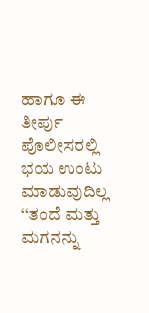ಹಾಗೂ ಈ ತೀರ್ಪು ಪೊಲೀಸರಲ್ಲಿ ಭಯ ಉಂಟು ಮಾಡುವುದಿಲ್ಲ ‘‘ತಂದೆ ಮತ್ತು ಮಗನನ್ನು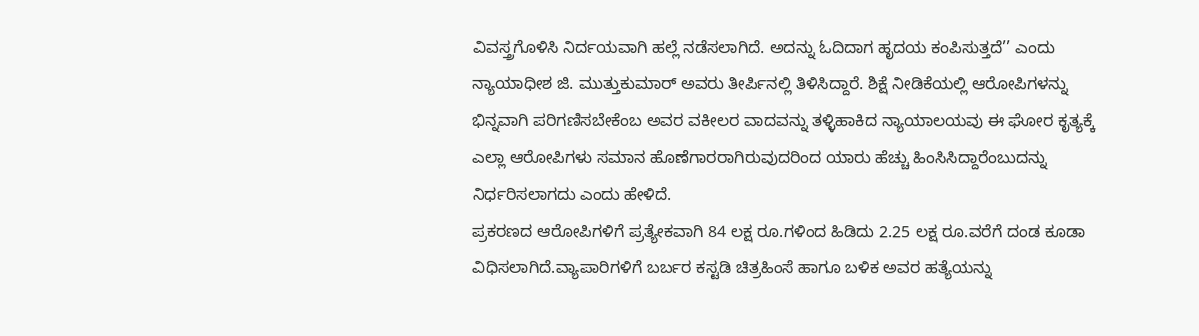ವಿವಸ್ತ್ರಗೊಳಿಸಿ ನಿರ್ದಯವಾಗಿ ಹಲ್ಲೆ ನಡೆಸಲಾಗಿದೆ. ಅದನ್ನು ಓದಿದಾಗ ಹೃದಯ ಕಂಪಿಸುತ್ತದೆ’’ ಎಂದು ನ್ಯಾಯಾಧೀಶ ಜಿ. ಮುತ್ತುಕುಮಾರ್ ಅವರು ತೀರ್ಪಿನಲ್ಲಿ ತಿಳಿಸಿದ್ದಾರೆ. ಶಿಕ್ಷೆ ನೀಡಿಕೆಯಲ್ಲಿ ಆರೋಪಿಗಳನ್ನು ಭಿನ್ನವಾಗಿ ಪರಿಗಣಿಸಬೇಕೆಂಬ ಅವರ ವಕೀಲರ ವಾದವನ್ನು ತಳ್ಳಿಹಾಕಿದ ನ್ಯಾಯಾಲಯವು ಈ ಘೋರ ಕೃತ್ಯಕ್ಕೆ ಎಲ್ಲಾ ಆರೋಪಿಗಳು ಸಮಾನ ಹೊಣೆಗಾರರಾಗಿರುವುದರಿಂದ ಯಾರು ಹೆಚ್ಚು ಹಿಂಸಿಸಿದ್ದಾರೆಂಬುದನ್ನು ನಿರ್ಧರಿಸಲಾಗದು ಎಂದು ಹೇಳಿದೆ.
ಪ್ರಕರಣದ ಆರೋಪಿಗಳಿಗೆ ಪ್ರತ್ಯೇಕವಾಗಿ 84 ಲಕ್ಷ ರೂ.ಗಳಿಂದ ಹಿಡಿದು 2.25 ಲಕ್ಷ ರೂ.ವರೆಗೆ ದಂಡ ಕೂಡಾ ವಿಧಿಸಲಾಗಿದೆ.ವ್ಯಾಪಾರಿಗಳಿಗೆ ಬರ್ಬರ ಕಸ್ಟಡಿ ಚಿತ್ರಹಿಂಸೆ ಹಾಗೂ ಬಳಿಕ ಅವರ ಹತ್ಯೆಯನ್ನು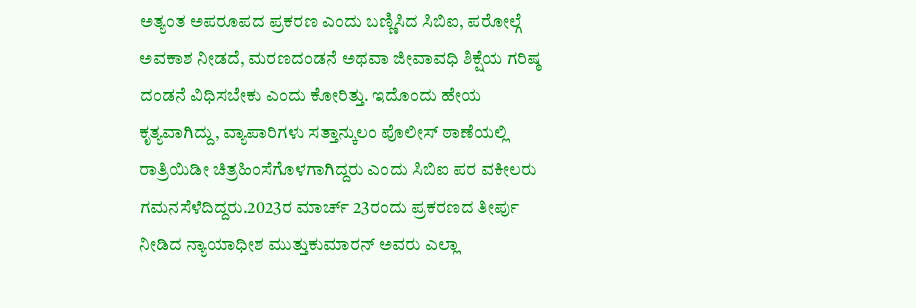ಅತ್ಯಂತ ಅಪರೂಪದ ಪ್ರಕರಣ ಎಂದು ಬಣ್ಣಿಸಿದ ಸಿಬಿಐ, ಪರೋಲ್ಗೆ ಅವಕಾಶ ನೀಡದೆ, ಮರಣದಂಡನೆ ಅಥವಾ ಜೀವಾವಧಿ ಶಿಕ್ಷೆಯ ಗರಿಷ್ಠ ದಂಡನೆ ವಿಧಿಸಬೇಕು ಎಂದು ಕೋರಿತ್ತು. ಇದೊಂದು ಹೇಯ ಕೃತ್ಯವಾಗಿದ್ದು, ವ್ಯಾಪಾರಿಗಳು ಸತ್ತಾನ್ಕುಲಂ ಪೊಲೀಸ್ ಠಾಣೆಯಲ್ಲಿ ರಾತ್ರಿಯಿಡೀ ಚಿತ್ರಹಿಂಸೆಗೊಳಗಾಗಿದ್ದರು ಎಂದು ಸಿಬಿಐ ಪರ ವಕೀಲರು ಗಮನಸೆಳೆದಿದ್ದರು.2023ರ ಮಾರ್ಚ್ 23ರಂದು ಪ್ರಕರಣದ ತೀರ್ಪು ನೀಡಿದ ನ್ಯಾಯಾಧೀಶ ಮುತ್ತುಕುಮಾರನ್ ಅವರು ಎಲ್ಲಾ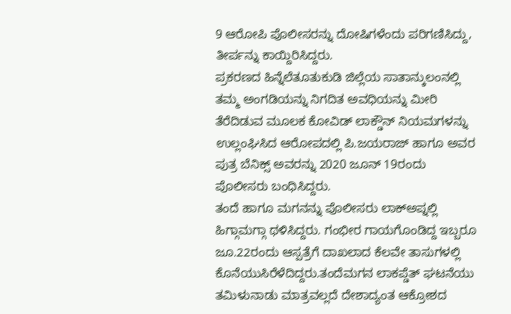9 ಆರೋಪಿ ಪೊಲೀಸರನ್ನು ದೋಷಿಗಳೆಂದು ಪರಿಗಣಿಸಿದ್ದು, ತೀರ್ಪನ್ನು ಕಾಯ್ದಿರಿಸಿದ್ದರು.
ಪ್ರಕರಣದ ಹಿನ್ನೆಲೆತೂತುಕುಡಿ ಜಿಲ್ಲೆಯ ಸಾತಾನ್ಕುಲಂನಲ್ಲಿ ತಮ್ಮ ಅಂಗಡಿಯನ್ನು ನಿಗದಿತ ಅವಧಿಯನ್ನು ಮೀರಿ ತೆರೆದಿಡುವ ಮೂಲಕ ಕೋವಿಡ್ ಲಾಕ್ಡೌನ್ ನಿಯಮಗಳನ್ನು ಉಲ್ಲಂಘಿಸಿದ ಆರೋಪದಲ್ಲಿ ಪಿ.ಜಯರಾಜ್ ಹಾಗೂ ಅವರ ಪುತ್ರ ಬೆನಿಕ್ಸ್ ಅವರನ್ನು 2020 ಜೂನ್ 19ರಂದು ಪೊಲೀಸರು ಬಂಧಿಸಿದ್ದರು.
ತಂದೆ ಹಾಗೂ ಮಗನನ್ನು ಪೊಲೀಸರು ಲಾಕ್ಅಪ್ನಲ್ಲಿ ಹಿಗ್ಗಾಮಗ್ಗಾ ಥಳಿಸಿದ್ದರು. ಗಂಭೀರ ಗಾಯಗೊಂಡಿದ್ದ ಇಬ್ಬರೂ ಜೂ.22ರಂದು ಆಸ್ಪತ್ರೆಗೆ ದಾಖಲಾದ ಕೆಲವೇ ತಾಸುಗಳಲ್ಲಿ ಕೊನೆಯುಸಿರೆಳೆದಿದ್ದರು.ತಂದೆಮಗನ ಲಾಕಪ್ಡೆತ್ ಘಟನೆಯು ತಮಿಳುನಾಡು ಮಾತ್ರವಲ್ಲದೆ ದೇಶಾದ್ಯಂತ ಆಕ್ರೋಶದ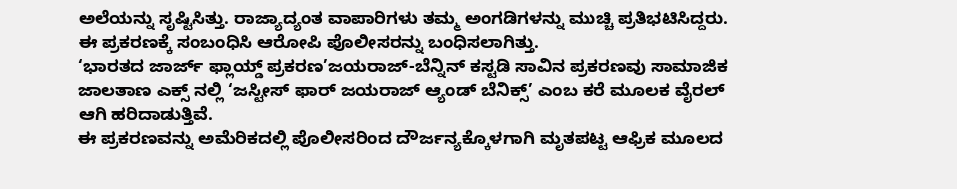ಅಲೆಯನ್ನು ಸೃಷ್ಟಿಸಿತ್ತು. ರಾಜ್ಯಾದ್ಯಂತ ವಾಪಾರಿಗಳು ತಮ್ಮ ಅಂಗಡಿಗಳನ್ನು ಮುಚ್ಚಿ ಪ್ರತಿಭಟಿಸಿದ್ದರು. ಈ ಪ್ರಕರಣಕ್ಕೆ ಸಂಬಂಧಿಸಿ ಆರೋಪಿ ಪೊಲೀಸರನ್ನು ಬಂಧಿಸಲಾಗಿತ್ತು.
‘ಭಾರತದ ಜಾರ್ಜ್ ಫ್ಲಾಯ್ಡ್ ಪ್ರಕರಣ’ಜಯರಾಜ್-ಬೆನ್ನಿನ್ ಕಸ್ಟಡಿ ಸಾವಿನ ಪ್ರಕರಣವು ಸಾಮಾಜಿಕ ಜಾಲತಾಣ ಎಕ್ಸ್ ನಲ್ಲಿ ‘ಜಸ್ಟೀಸ್ ಫಾರ್ ಜಯರಾಜ್ ಆ್ಯಂಡ್ ಬೆನಿಕ್ಸ್’ ಎಂಬ ಕರೆ ಮೂಲಕ ವೈರಲ್ ಆಗಿ ಹರಿದಾಡುತ್ತಿವೆ.
ಈ ಪ್ರಕರಣವನ್ನು ಅಮೆರಿಕದಲ್ಲಿ ಪೊಲೀಸರಿಂದ ದೌರ್ಜನ್ಯಕ್ಕೊಳಗಾಗಿ ಮೃತಪಟ್ಟ ಆಫ್ರಿಕ ಮೂಲದ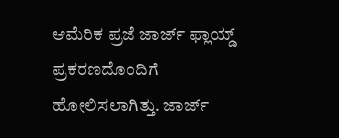ಆಮೆರಿಕ ಪ್ರಜೆ ಜಾರ್ಜ್ ಫ್ಲಾಯ್ಡ್ ಪ್ರಕರಣದೊಂದಿಗೆ ಹೋಲಿಸಲಾಗಿತ್ತು. ಜಾರ್ಜ್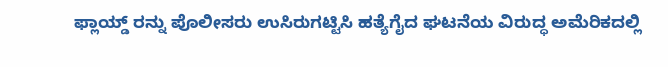ಫ್ಲಾಯ್ಡ್ ರನ್ನು ಪೊಲೀಸರು ಉಸಿರುಗಟ್ಟಿಸಿ ಹತ್ಯೆಗೈದ ಘಟನೆಯ ವಿರುದ್ಧ ಅಮೆರಿಕದಲ್ಲಿ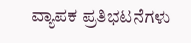ವ್ಯಾಪಕ ಪ್ರತಿಭಟನೆಗಳು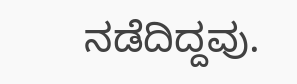ನಡೆದಿದ್ದವು.